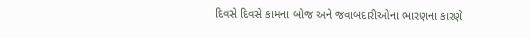દિવસે દિવસે કામના બોજ અને જવાબદારીઓના ભારણના કારણે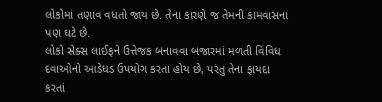લોકોમાં તણાવ વધતો જાય છે. તેના કારણે જ તેમની કામવાસના પણ ઘટે છે.
લોકો સેક્સ લાઈફને ઉત્તેજક બનાવવા બજારમાં મળતી વિવિધ દવાઓનો આડેધડ ઉપયોગ કરતા હોય છે, પરંતુ તેના ફાયદા કરતાં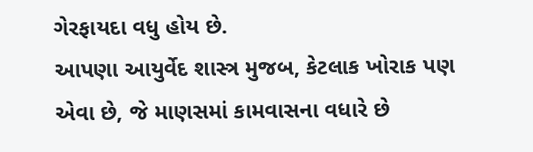ગેરફાયદા વધુ હોય છે.
આપણા આયુર્વેદ શાસ્ત્ર મુજબ, કેટલાક ખોરાક પણ એવા છે, જે માણસમાં કામવાસના વધારે છે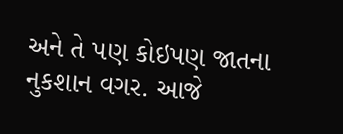અને તે પણ કોઇપણ જાતના નુકશાન વગર. આજે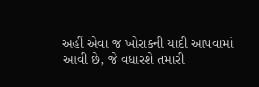અહીં એવા જ ખોરાકની યાદી આપવામાં આવી છે, જે વધારશે તમારી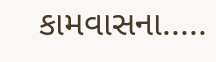કામવાસના.....